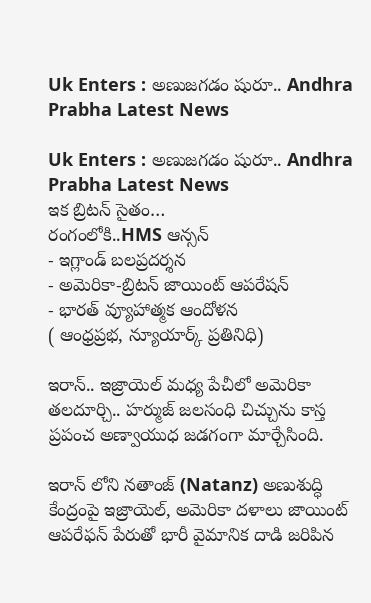Uk Enters : అణుజగడం షురూ.. Andhra Prabha Latest News

Uk Enters : అణుజగడం షురూ.. Andhra Prabha Latest News
ఇక బ్రిటన్ సైతం…
రంగంలోకి..HMS ఆన్సన్
- ఇగ్లాండ్ బలప్రదర్శన
- అమెరికా-బ్రిటన్ జాయింట్ ఆపరేషన్
- భారత్ వ్యూహాత్మక ఆందోళన
( ఆంధ్రప్రభ, న్యూయార్క్ ప్రతినిధి)

ఇరాన్.. ఇజ్రాయెల్ మధ్య పేచీలో అమెరికా తలదూర్చి.. హర్ముజ్ జలసంధి చిచ్చును కాస్త ప్రపంచ అణ్వాయుధ జడగంగా మార్చేసింది.

ఇరాన్ లోని నతాంజ్ (Natanz) అణుశుద్ధి కేంద్రంపై ఇజ్రాయెల్, అమెరికా దళాలు జాయింట్ ఆపరేఫన్ పేరుతో భారీ వైమానిక దాడి జరిపిన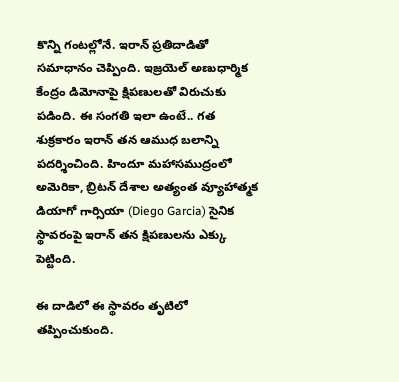కొన్ని గంటల్లోనే. ఇరాన్ ప్రతిదాడితో సమాధానం చెప్పింది. ఇజ్రయెల్ అణుధార్మిక కేంద్రం డిమోనాపై క్షిపణులతో విరుచుకు పడింది. ఈ సంగతి ఇలా ఉంటే.. గత శుక్రకారం ఇరాన్ తన ఆముధ బలాన్ని పదర్శించింది. హిందూ మహాసముద్రంలో అమెరికా, బ్రిటన్ దేశాల అత్యంత వ్యూహాత్మక డియాగో గార్సియా (Diego Garcia) సైనిక స్థావరంపై ఇరాన్ తన క్షిపణులను ఎక్కు పెట్టింది.

ఈ దాడిలో ఈ స్థావరం తృటిలో తప్పించుకుంది.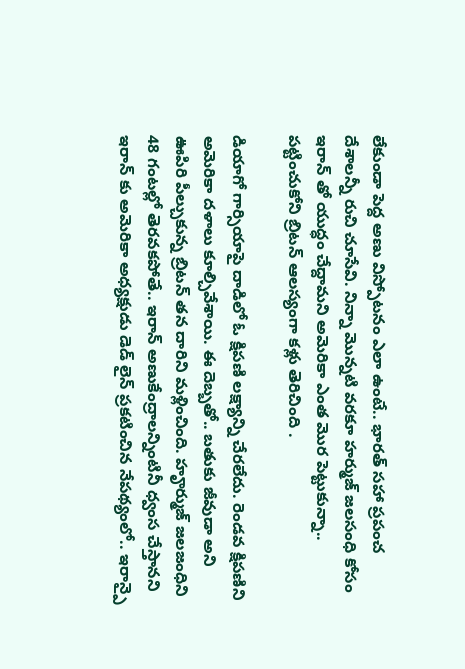లేకుండా పెద్ద అణు విస్పోటనం ఎలా ఉంటే.. భారత్ సహా ప్రపంచ దేశాలన్నీ రుచి చూసేవి. నిన్నా మొన్నటి వరకూ హర్ముజ్ జలసంధి కోసం ఇరాన్ తో యుద్ధం చేద్దామని అమెరికా ఎంత మొర పెట్టుకున్నా.. పట్టించుకోని బ్రిటన్ ఆలస్యంగా కళ్లు తెరిచింది .

డియాగో గార్సియాపై దాడిలో ఓ క్షిపణి లక్ష్యాన్ని చేరలేదు. రెండవ క్షిపణిని అమెరికా దళాలు కూల్చివేశాయి. ఈ దెబ్బతో.. బతుకు జీవుడా అని ఊపిరి పీల్చుకున్న బ్రిటన్ తన దారిని మళ్లించింది. హౄర్ముజ్ జలజంధిని 48 గంటల్లో తెరవకపోతే.. ఇరాన్ అణుకేంద్రాలన్నింటినీ ధ్వంస చేస్తానని ఇరాన్ కు అమెరికా అధ్యక్షుడు డెడ్ లైన్ ప్రకటించిన నేపథ్యంలో.. ఇరాన్పై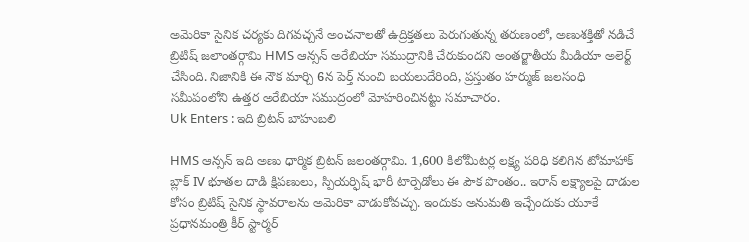అమెరికా సైనిక చర్యకు దిగవచ్చనే అంచనాలతో ఉద్రిక్తతలు పెరుగుతున్న తరుణంలో, అణుశక్తితో నడిచే బ్రిటిష్ జలాంతర్గామి HMS ఆన్సన్ అరేబియా సముద్రానికి చేరుకుందని అంతర్జాతీయ మీడియా అలెర్ట్ చేసింది. నిజానికి ఈ నౌక మార్చి 6న పెర్త్ నుంచి బయలుదేరింది, ప్రస్తుతం హర్ముజ్ జలసంధి సమీపంలోని ఉత్తర అరేబియా సముద్రంలో మోహరించినట్టు సమాచారం.
Uk Enters : ఇది బ్రిటన్ బాహుబలి

HMS ఆన్సన్ ఇది అణు ధార్మిక బ్రిటన్ జలంతర్గామి. 1,600 కిలోమీటర్ల లక్ష్య పరిధి కలిగిన టోమాహాక్ బ్లాక్ IV భూతల దాడి క్షిపణులు, స్పియర్ఫిష్ భారీ టార్పెడోలు ఈ పౌక పొంతం.. ఇరాన్ లక్ష్యాలపై దాడుల కోసం బ్రిటిష్ సైనిక స్థావరాలను అమెరికా వాడుకోవచ్చు. ఇందుకు అనుమతి ఇచ్చేందుకు యూకే ప్రధానమంత్రి కీర్ స్టార్మర్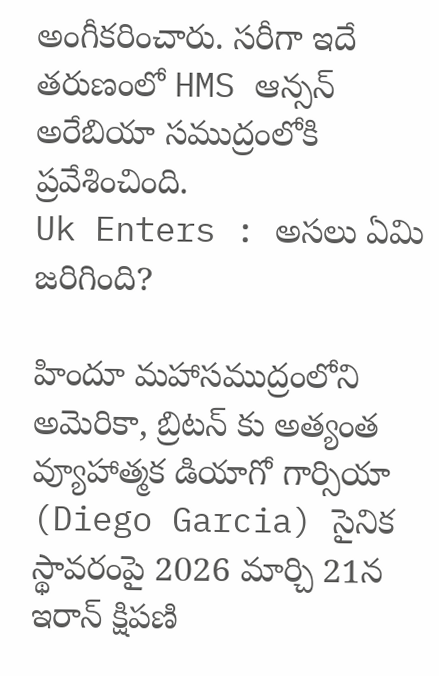అంగీకరించారు. సరీగా ఇదే తరుణంలో HMS ఆన్సన్ అరేబియా సముద్రంలోకి ప్రవేశించింది.
Uk Enters : అసలు ఏమి జరిగింది?

హిందూ మహాసముద్రంలోని అమెరికా, బ్రిటన్ కు అత్యంత వ్యూహాత్మక డియాగో గార్సియా (Diego Garcia) సైనిక స్థావరంపై 2026 మార్చి 21న ఇరాన్ క్షిపణి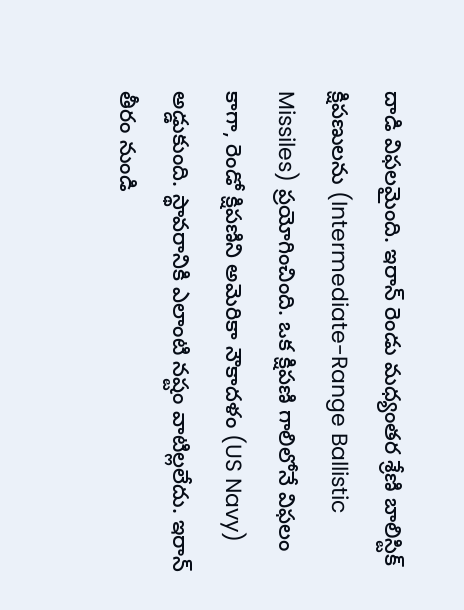దాడి విఫలమైంది. ఇరాన్ రెండు మధ్యంతర శ్రేణి బాలిస్టిక్ క్షిపణులను (Intermediate-Range Ballistic Missiles) ప్రయోగించింది. ఒక క్షిపణి గాలిలోనే విఫలం కాగా, రెండో క్షిపణిని అమెరికా నౌకాదళం (US Navy) అడ్డుకుంది. స్థావరానికి ఎలాంటి నష్టం వాటిల్లలేదు. ఇరాన్ తీరం నుండి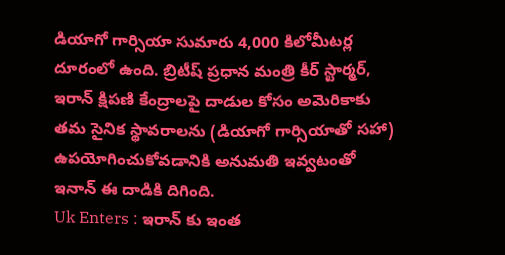డియాగో గార్సియా సుమారు 4,000 కిలోమీటర్ల దూరంలో ఉంది. బ్రిటీష్ ప్రధాన మంత్రి కీర్ స్టార్మర్, ఇరాన్ క్షిపణి కేంద్రాలపై దాడుల కోసం అమెరికాకు తమ సైనిక స్థావరాలను (డియాగో గార్సియాతో సహా) ఉపయోగించుకోవడానికి అనుమతి ఇవ్వటంతో ఇనాన్ ఈ దాడికి దిగింది.
Uk Enters : ఇరాన్ కు ఇంత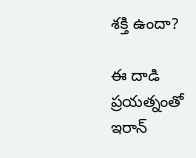శక్తి ఉందా?

ఈ దాడి ప్రయత్నంతో ఇరాన్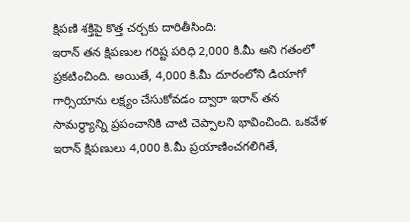క్షిపణి శక్తిపై కొత్త చర్చకు దారితీసింది:
ఇరాన్ తన క్షిపణుల గరిష్ట పరిధి 2,000 కి.మీ అని గతంలో ప్రకటించింది. అయితే, 4,000 కి.మీ దూరంలోని డియాగో గార్సియాను లక్ష్యం చేసుకోవడం ద్వారా ఇరాన్ తన సామర్థ్యాన్ని ప్రపంచానికి చాటి చెప్పాలని భావించింది. ఒకవేళ ఇరాన్ క్షిపణులు 4,000 కి.మీ ప్రయాణించగలిగితే,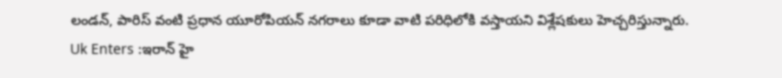లండన్, పారిస్ వంటి ప్రధాన యూరోపియన్ నగరాలు కూడా వాటి పరిధిలోకి వస్తాయని విశ్లేషకులు హెచ్చరిస్తున్నారు.
Uk Enters :ఇరాన్ హై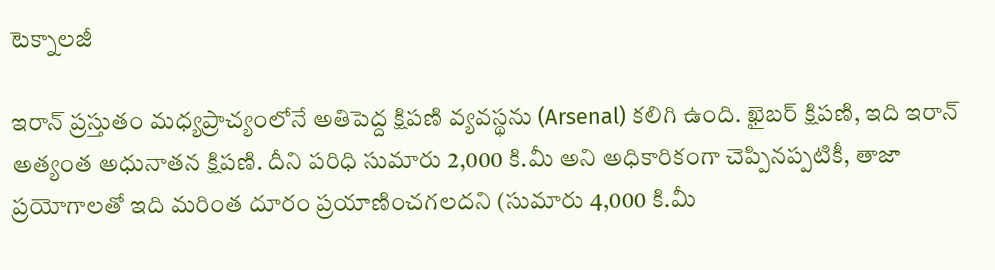టెక్నాలజీ

ఇరాన్ ప్రస్తుతం మధ్యప్రాచ్యంలోనే అతిపెద్ద క్షిపణి వ్యవస్థను (Arsenal) కలిగి ఉంది. ఖైబర్ క్షిపణి, ఇది ఇరాన్ అత్యంత అధునాతన క్షిపణి. దీని పరిధి సుమారు 2,000 కి.మీ అని అధికారికంగా చెప్పినప్పటికీ, తాజా ప్రయోగాలతో ఇది మరింత దూరం ప్రయాణించగలదని (సుమారు 4,000 కి.మీ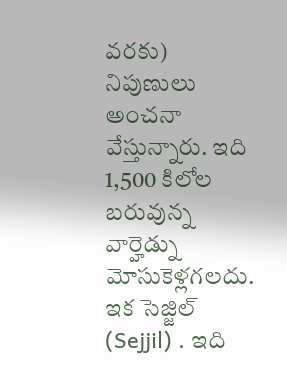వరకు) నిపుణులు అంచనా వేస్తున్నారు. ఇది 1,500 కిలోల బరువున్న వార్హెడ్ను మోసుకెళ్లగలదు.
ఇక సెజ్జిల్ (Sejjil) . ఇది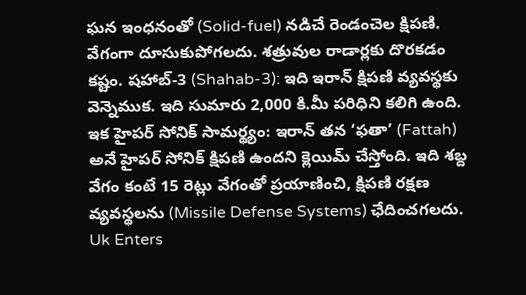ఘన ఇంధనంతో (Solid-fuel) నడిచే రెండంచెల క్షిపణి. వేగంగా దూసుకుపోగలదు. శత్రువుల రాడార్లకు దొరకడం కష్టం. షహాబ్-3 (Shahab-3): ఇది ఇరాన్ క్షిపణి వ్యవస్థకు వెన్నెముక. ఇది సుమారు 2,000 కి.మీ పరిధిని కలిగి ఉంది. ఇక హైపర్ సోనిక్ సామర్థ్యం: ఇరాన్ తన ‘ఫతా’ (Fattah) అనే హైపర్ సోనిక్ క్షిపణి ఉందని క్లెయిమ్ చేస్తోంది. ఇది శబ్ద వేగం కంటే 15 రెట్లు వేగంతో ప్రయాణించి, క్షిపణి రక్షణ వ్యవస్థలను (Missile Defense Systems) ఛేదించగలదు.
Uk Enters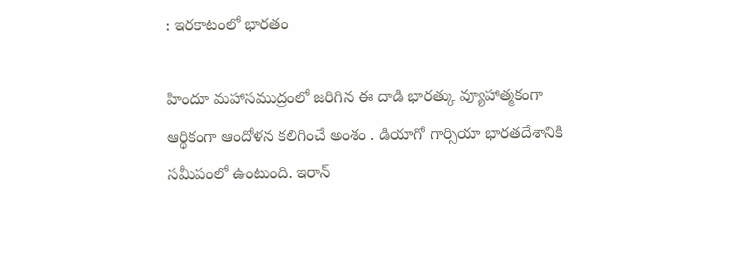: ఇరకాటంలో భారతం

హిందూ మహాసముద్రంలో జరిగిన ఈ దాడి భారత్కు వ్యూహాత్మకంగా ఆర్థికంగా ఆందోళన కలిగించే అంశం . డియాగో గార్సియా భారతదేశానికి సమీపంలో ఉంటుంది. ఇరాన్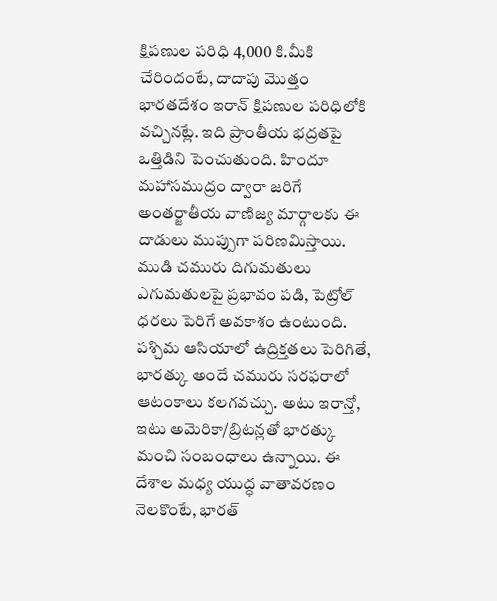క్షిపణుల పరిధి 4,000 కి.మీకి చేరిందంటే, దాదాపు మొత్తం భారతదేశం ఇరాన్ క్షిపణుల పరిధిలోకి వచ్చినట్లే. ఇది ప్రాంతీయ భద్రతపై ఒత్తిడిని పెంచుతుంది. హిందూ మహాసముద్రం ద్వారా జరిగే అంతర్జాతీయ వాణిజ్య మార్గాలకు ఈ దాడులు ముప్పుగా పరిణమిస్తాయి. ముడి చమురు దిగుమతులు ఎగుమతులపై ప్రభావం పడి, పెట్రోల్ ధరలు పెరిగే అవకాశం ఉంటుంది. పశ్చిమ ఆసియాలో ఉద్రిక్తతలు పెరిగితే, భారత్కు అందే చమురు సరఫరాలో ఆటంకాలు కలగవచ్చు. అటు ఇరాన్తో, ఇటు అమెరికా/బ్రిటన్లతో భారత్కు మంచి సంబంధాలు ఉన్నాయి. ఈ దేశాల మధ్య యుద్ధ వాతావరణం నెలకొంటే, భారత్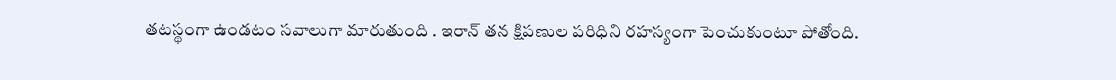తటస్థంగా ఉండటం సవాలుగా మారుతుంది . ఇరాన్ తన క్షిపణుల పరిధిని రహస్యంగా పెంచుకుంటూ పోతోంది.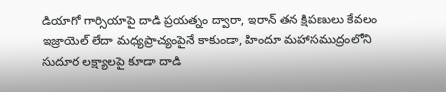డియాగో గార్సియాపై దాడి ప్రయత్నం ద్వారా, ఇరాన్ తన క్షిపణులు కేవలం ఇజ్రాయెల్ లేదా మధ్యప్రాచ్యంపైనే కాకుండా, హిందూ మహాసముద్రంలోని సుదూర లక్ష్యాలపై కూడా దాడి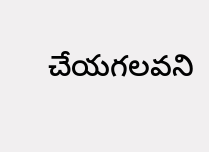చేయగలవని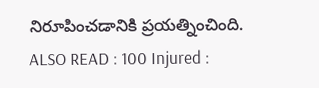నిరూపించడానికి ప్రయత్నించింది.
ALSO READ : 100 Injured :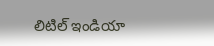లిటిల్ ఇండియా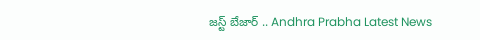జస్ట్ బేజార్ .. Andhra Prabha Latest News